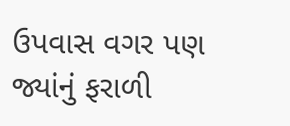ઉપવાસ વગર પણ જ્યાંનું ફરાળી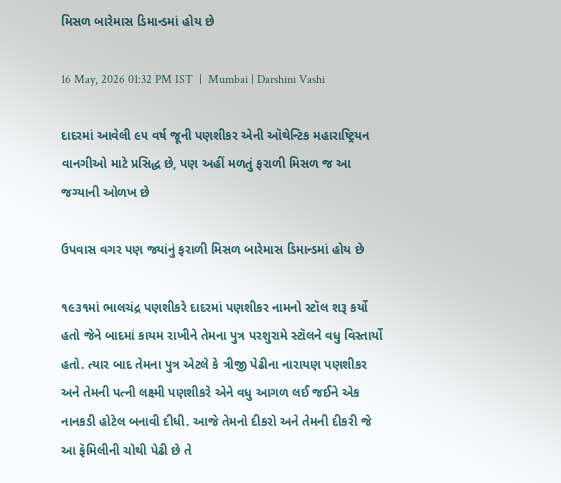મિસળ બારેમાસ ડિમાન્ડમાં હોય છે

16 May, 2026 01:32 PM IST  |  Mumbai | Darshini Vashi

દાદરમાં આવેલી ૯૫ વર્ષ જૂની પણશીકર એની ઑથેન્ટિક મહારાષ્ટ્રિયન વાનગીઓ માટે પ્રસિદ્ધ છે, પણ અહીં મળતું ફરાળી મિસળ જ આ જગ્યાની ઓળખ છે

ઉપવાસ વગર પણ જ્યાંનું ફરાળી મિસળ બારેમાસ ડિમાન્ડમાં હોય છે

૧૯૩૧માં ભાલચંદ્ર પણશીકરે દાદરમાં પણશીકર નામનો સ્ટૉલ શરૂ કર્યો હતો જેને બાદમાં કાયમ રાખીને તેમના પુત્ર પરશુરામે સ્ટૉલને વધુ વિસ્તાર્યો હતો. ત્યાર બાદ તેમના પુત્ર એટલે કે ત્રીજી પેઢીના નારાયણ પણશીકર અને તેમની પત્ની લક્ષ્મી પણશીકરે એને વધુ આગળ લઈ જઈને એક નાનકડી હોટેલ બનાવી દીધી. આજે તેમનો દીકરો અને તેમની દીકરી જે આ ફૅમિલીની ચોથી પેઢી છે તે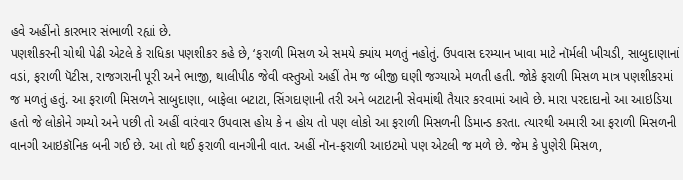હવે અહીંનો કારભાર સંભાળી રહ્યાં છે.
પણશીકરની ચોથી પેઢી એટલે કે રાધિકા પણશીકર કહે છે, ‘ફરાળી મિસળ એ સમયે ક્યાંય મળતું નહોતું. ઉપવાસ દરમ્યાન ખાવા માટે નૉર્મલી ખીચડી, સાબુદાણાનાં વડાં, ફરાળી પૅટીસ, રાજગરાની પૂરી અને ભાજી, થાલીપીઠ જેવી વસ્તુઓ અહીં તેમ જ બીજી ઘણી જગ્યાએ મળતી હતી. જોકે ફરાળી મિસળ માત્ર પણશીકરમાં જ મળતું હતું. આ ફરાળી મિસળને સાબુદાણા, બાફેલા બટાટા, સિંગદાણાની તરી અને બટાટાની સેવમાંથી તૈયાર કરવામાં આવે છે. મારા પરદાદાનો આ આઇડિયા હતો જે લોકોને ગમ્યો અને પછી તો અહીં વારંવાર ઉપવાસ હોય કે ન હોય તો પણ લોકો આ ફરાળી મિસળની ડિમાન્ડ કરતા. ત્યારથી અમારી આ ફરાળી મિસળની વાનગી આઇકૉનિક બની ગઈ છે. આ તો થઈ ફરાળી વાનગીની વાત. અહીં નૉન-ફરાળી આઇટમો પણ એટલી જ મળે છે. જેમ કે પુણેરી મિસળ,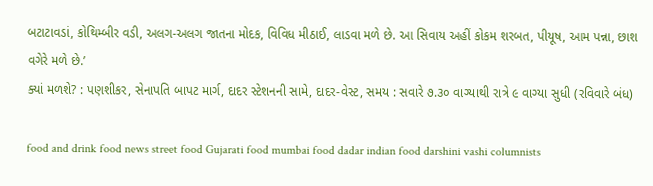બટાટાવડાં, કોથિમ્બીર વડી, અલગ-અલગ જાતના મોદક, વિવિધ મીઠાઈ, લાડવા મળે છે. આ સિવાય અહીં કોકમ શરબત, પીયૂષ, આમ પન્ના, છાશ વગેરે મળે છે.’
ક્યાં મળશે? : પણશીકર, સેનાપતિ બાપટ માર્ગ, દાદર સ્ટેશનની સામે, દાદર-વેસ્ટ, સમય : સવારે ૭.૩૦ વાગ્યાથી રાત્રે ૯ વાગ્યા સુધી (રવિવારે બંધ)

food and drink food news street food Gujarati food mumbai food dadar indian food darshini vashi columnists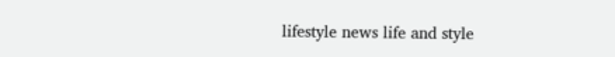lifestyle news life and style